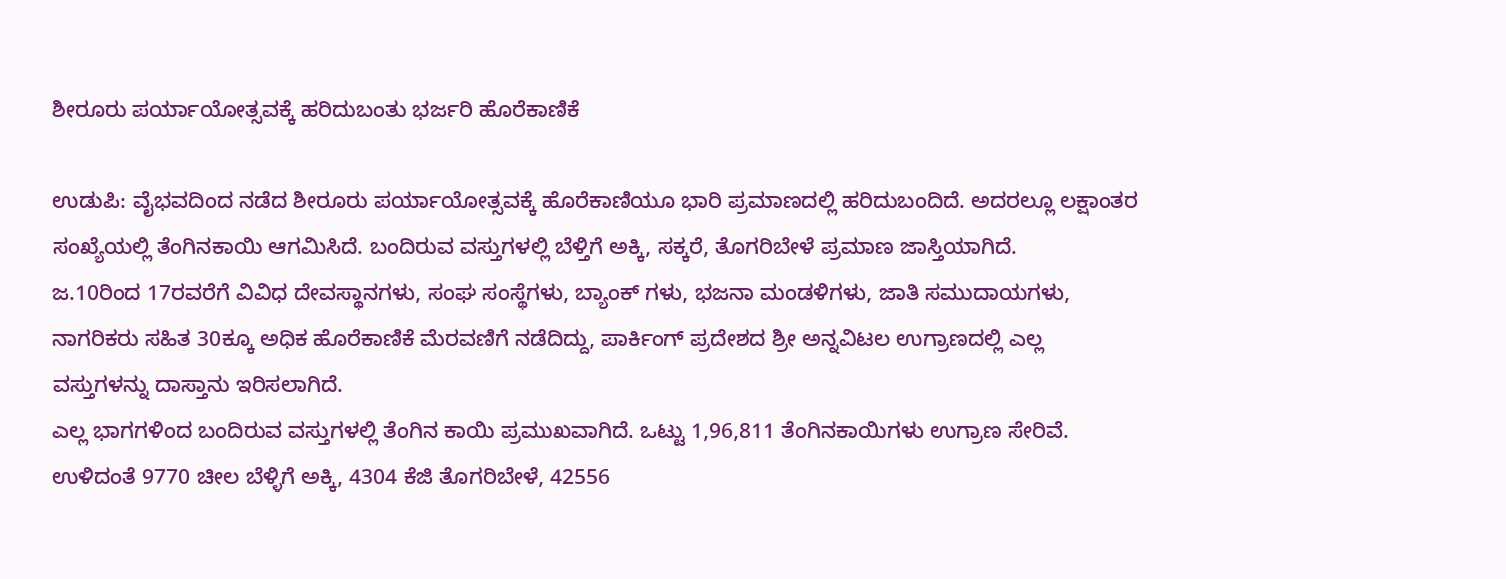ಶೀರೂರು ಪರ್ಯಾಯೋತ್ಸವಕ್ಕೆ ಹರಿದುಬಂತು ಭರ್ಜರಿ ಹೊರೆಕಾಣಿಕೆ

ಉಡುಪಿ: ವೈಭವದಿಂದ ನಡೆದ ಶೀರೂರು ಪರ್ಯಾಯೋತ್ಸವಕ್ಕೆ ಹೊರೆಕಾಣಿಯೂ ಭಾರಿ ಪ್ರಮಾಣದಲ್ಲಿ ಹರಿದುಬಂದಿದೆ. ಅದರಲ್ಲೂ ಲಕ್ಷಾಂತರ ಸಂಖ್ಯೆಯಲ್ಲಿ ತೆಂಗಿನಕಾಯಿ ಆಗಮಿಸಿದೆ. ಬಂದಿರುವ ವಸ್ತುಗಳಲ್ಲಿ ಬೆಳ್ತಿಗೆ ಅಕ್ಕಿ, ಸಕ್ಕರೆ, ತೊಗರಿಬೇಳೆ ಪ್ರಮಾಣ ಜಾಸ್ತಿಯಾಗಿದೆ.
ಜ.10ರಿಂದ 17ರವರೆಗೆ ವಿವಿಧ ದೇವಸ್ಥಾನಗಳು, ಸಂಘ ಸಂಸ್ಥೆಗಳು, ಬ್ಯಾಂಕ್ ಗಳು, ಭಜನಾ ಮಂಡಳಿಗಳು, ಜಾತಿ ಸಮುದಾಯಗಳು, ನಾಗರಿಕರು ಸಹಿತ 30ಕ್ಕೂ ಅಧಿಕ ಹೊರೆಕಾಣಿಕೆ ಮೆರವಣಿಗೆ ನಡೆದಿದ್ದು, ಪಾರ್ಕಿಂಗ್ ಪ್ರದೇಶದ ಶ್ರೀ ಅನ್ನವಿಟಲ ಉಗ್ರಾಣದಲ್ಲಿ ಎಲ್ಲ ವಸ್ತುಗಳನ್ನು ದಾಸ್ತಾನು ಇರಿಸಲಾಗಿದೆ.
ಎಲ್ಲ ಭಾಗಗಳಿಂದ ಬಂದಿರುವ ವಸ್ತುಗಳಲ್ಲಿ ತೆಂಗಿನ ಕಾಯಿ ಪ್ರಮುಖವಾಗಿದೆ. ಒಟ್ಟು 1,96,811 ತೆಂಗಿನಕಾಯಿಗಳು ಉಗ್ರಾಣ ಸೇರಿವೆ. ಉಳಿದಂತೆ 9770 ಚೀಲ ಬೆಳ್ಳಿಗೆ ಅಕ್ಕಿ, 4304 ಕೆಜಿ ತೊಗರಿಬೇಳೆ, 42556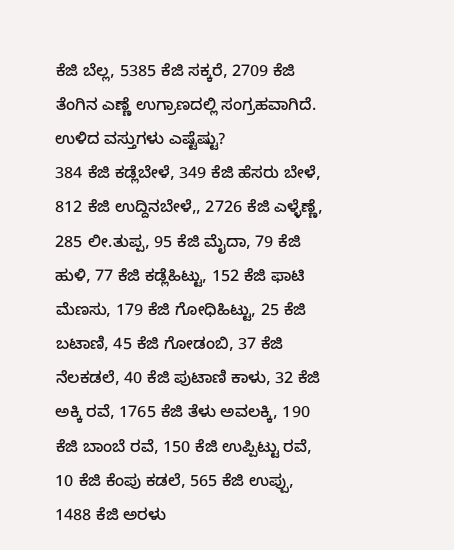ಕೆಜಿ ಬೆಲ್ಲ, 5385 ಕೆಜಿ ಸಕ್ಕರೆ, 2709 ಕೆಜಿ ತೆಂಗಿನ ಎಣ್ಣೆ ಉಗ್ರಾಣದಲ್ಲಿ ಸಂಗ್ರಹವಾಗಿದೆ.
ಉಳಿದ ವಸ್ತುಗಳು ಎಷ್ಟೆಷ್ಟು?
384 ಕೆಜಿ ಕಡ್ಲೆಬೇಳೆ, 349 ಕೆಜಿ ಹೆಸರು ಬೇಳೆ, 812 ಕೆಜಿ ಉದ್ದಿನಬೇಳೆ,, 2726 ಕೆಜಿ ಎಳ್ಳೆಣ್ಣೆ, 285 ಲೀ.ತುಪ್ಪ, 95 ಕೆಜಿ ಮೈದಾ, 79 ಕೆಜಿ ಹುಳಿ, 77 ಕೆಜಿ ಕಡ್ಲೆಹಿಟ್ಟು, 152 ಕೆಜಿ ಫಾಟಿ ಮೆಣಸು, 179 ಕೆಜಿ ಗೋಧಿಹಿಟ್ಟು, 25 ಕೆಜಿ ಬಟಾಣಿ, 45 ಕೆಜಿ ಗೋಡಂಬಿ, 37 ಕೆಜಿ ನೆಲಕಡಲೆ, 40 ಕೆಜಿ ಪುಟಾಣಿ ಕಾಳು, 32 ಕೆಜಿ ಅಕ್ಕಿ ರವೆ, 1765 ಕೆಜಿ ತೆಳು ಅವಲಕ್ಕಿ, 190 ಕೆಜಿ ಬಾಂಬೆ ರವೆ, 150 ಕೆಜಿ ಉಪ್ಪಿಟ್ಟು ರವೆ, 10 ಕೆಜಿ ಕೆಂಪು ಕಡಲೆ, 565 ಕೆಜಿ ಉಪ್ಪು, 1488 ಕೆಜಿ ಅರಳು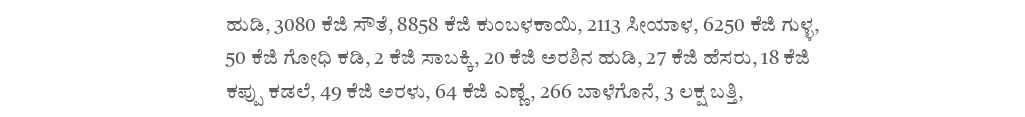ಹುಡಿ, 3080 ಕೆಜಿ ಸೌತೆ, 8858 ಕೆಜಿ ಕುಂಬಳಕಾಯಿ, 2113 ಸೀಯಾಳ, 6250 ಕೆಜಿ ಗುಳ್ಳ, 50 ಕೆಜಿ ಗೋಧಿ ಕಡಿ, 2 ಕೆಜಿ ಸಾಬಕ್ಕಿ, 20 ಕೆಜಿ ಅರಶಿನ ಹುಡಿ, 27 ಕೆಜಿ ಹೆಸರು, 18 ಕೆಜಿ ಕಪ್ಪು ಕಡಲೆ, 49 ಕೆಜಿ ಅರಳು, 64 ಕೆಜಿ ಎಣ್ಣೆ, 266 ಬಾಳೆಗೊನೆ, 3 ಲಕ್ಷ ಬತ್ತಿ,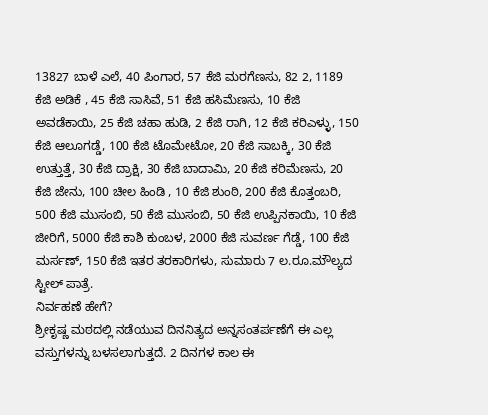13827 ಬಾಳೆ ಎಲೆ, 40 ಪಿಂಗಾರ, 57 ಕೆಜಿ ಮರಗೆಣಸು, 82 2, 1189 ಕೆಜಿ ಅಡಿಕೆ , 45 ಕೆಜಿ ಸಾಸಿವೆ, 51 ಕೆಜಿ ಹಸಿಮೆಣಸು, 10 ಕೆಜಿ ಅವಡೆಕಾಯಿ, 25 ಕೆಜಿ ಚಹಾ ಹುಡಿ, 2 ಕೆಜಿ ರಾಗಿ, 12 ಕೆಜಿ ಕರಿಎಳ್ಳು, 150 ಕೆಜಿ ಆಲೂಗಡ್ಡೆ, 100 ಕೆಜಿ ಟೊಮೇಟೋ, 20 ಕೆಜಿ ಸಾಬಕ್ಕಿ, 30 ಕೆಜಿ ಉತ್ತುತ್ತೆ, 30 ಕೆಜಿ ದ್ರಾಕ್ಷಿ, 30 ಕೆಜಿ ಬಾದಾಮಿ, 20 ಕೆಜಿ ಕರಿಮೆಣಸು, 20 ಕೆಜಿ ಜೇನು, 100 ಚೀಲ ಹಿಂಡಿ , 10 ಕೆಜಿ ಶುಂಠಿ, 200 ಕೆಜಿ ಕೊತ್ತಂಬರಿ, 500 ಕೆಜಿ ಮುಸಂಬಿ, 50 ಕೆಜಿ ಮುಸಂಬಿ, 50 ಕೆಜಿ ಉಪ್ಪಿನಕಾಯಿ, 10 ಕೆಜಿ ಜೀರಿಗೆ, 5000 ಕೆಜಿ ಕಾಶಿ ಕುಂಬಳ, 2000 ಕೆಜಿ ಸುವರ್ಣ ಗೆಡ್ಡೆ, 100 ಕೆಜಿ ಮರ್ಸಣ್, 150 ಕೆಜಿ ಇತರ ತರಕಾರಿಗಳು, ಸುಮಾರು 7 ಲ.ರೂ.ಮೌಲ್ಯದ ಸ್ಟೀಲ್ ಪಾತ್ರೆ.
ನಿರ್ವಹಣೆ ಹೇಗೆ?
ಶ್ರೀಕೃಷ್ಣ ಮಠದಲ್ಲಿ ನಡೆಯುವ ದಿನನಿತ್ಯದ ಅನ್ನಸಂತರ್ಪಣೆಗೆ ಈ ಎಲ್ಲ ವಸ್ತುಗಳನ್ನು ಬಳಸಲಾಗುತ್ತದೆ. 2 ದಿನಗಳ ಕಾಲ ಈ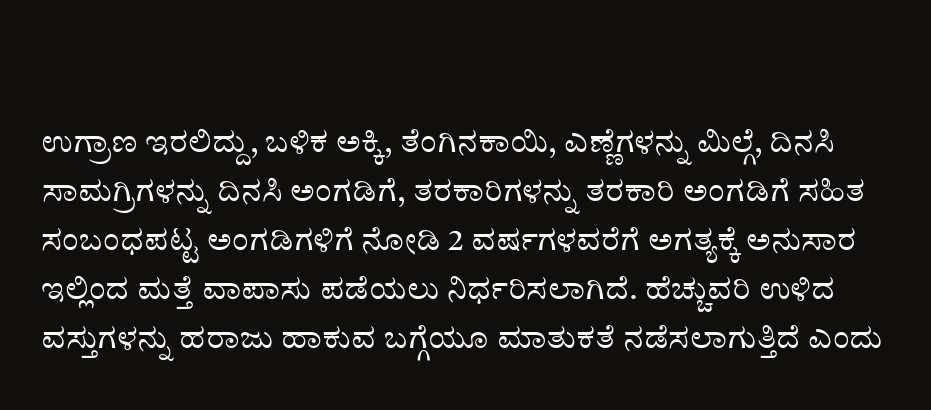ಉಗ್ರಾಣ ಇರಲಿದ್ದು, ಬಳಿಕ ಅಕ್ಕಿ, ತೆಂಗಿನಕಾಯಿ, ಎಣ್ಣೆಗಳನ್ನು ಮಿಲ್ಗೆ, ದಿನಸಿ ಸಾಮಗ್ರಿಗಳನ್ನು ದಿನಸಿ ಅಂಗಡಿಗೆ, ತರಕಾರಿಗಳನ್ನು ತರಕಾರಿ ಅಂಗಡಿಗೆ ಸಹಿತ ಸಂಬಂಧಪಟ್ಟ ಅಂಗಡಿಗಳಿಗೆ ನೋಡಿ 2 ವರ್ಷಗಳವರೆಗೆ ಅಗತ್ಯಕ್ಕೆ ಅನುಸಾರ ಇಲ್ಲಿಂದ ಮತ್ತೆ ವಾಪಾಸು ಪಡೆಯಲು ನಿರ್ಧರಿಸಲಾಗಿದೆ. ಹೆಚ್ಚುವರಿ ಉಳಿದ ವಸ್ತುಗಳನ್ನು ಹರಾಜು ಹಾಕುವ ಬಗ್ಗೆಯೂ ಮಾತುಕತೆ ನಡೆಸಲಾಗುತ್ತಿದೆ ಎಂದು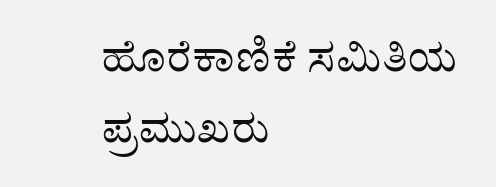ಹೊರೆಕಾಣಿಕೆ ಸಮಿತಿಯ ಪ್ರಮುಖರು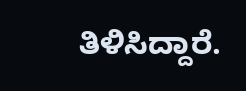ತಿಳಿಸಿದ್ದಾರೆ.